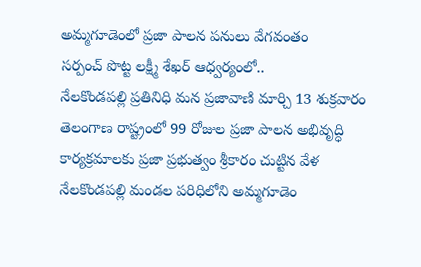అమ్మగూడెంలో ప్రజా పాలన పనులు వేగవంతం
సర్పంచ్ పొట్ట లక్ష్మీ శేఖర్ ఆధ్వర్యంలో..
నేలకొండపల్లి ప్రతినిధి మన ప్రజావాణి మార్చి 13 శుక్రవారం
తెలంగాణ రాష్ట్రంలో 99 రోజుల ప్రజా పాలన అభివృద్ధి కార్యక్రమాలకు ప్రజా ప్రభుత్వం శ్రీకారం చుట్టిన వేళ నేలకొండపల్లి మండల పరిధిలోని అమ్మగూడెం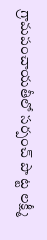గ్రామపంచాయతీలో సర్పంచ్ పొ ట్ట లక్ష్మీ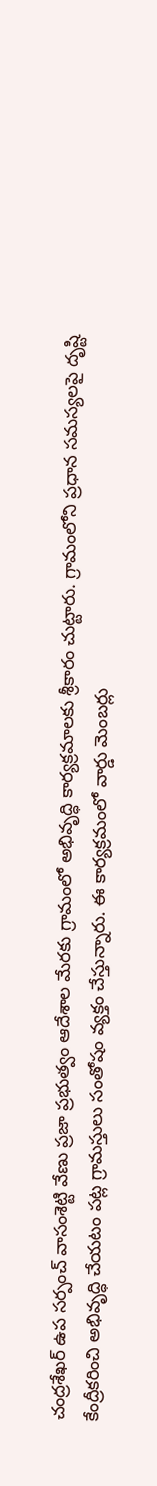చంద్రశేఖర్ ఉప సర్పంచ్ వాసంశెట్టి వేణు ప్రజా ప్రభుత్వం ఆదేశాల మేరకు గ్రామంలో అభివృద్ధి కార్యక్రమాలకు శ్రీకారం చుట్టారు. గ్రామంలోని ప్రధాన సమస్యలపై దృష్టి కేంద్రీకరించి అభివృద్ధి చేయటం పట్ల గ్రామస్తులు సంతోషం వ్యక్తం చేస్తున్నారు. ఈ కార్యక్రమంలో వార్డు మెంబర్లు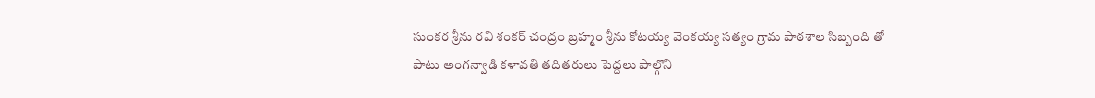సుంకర శ్రీను రవి శంకర్ చంద్రం బ్రహ్మం శ్రీను కోటయ్య వెంకయ్య సత్యం గ్రామ పాఠశాల సిబ్బంది తో పాటు అంగన్వాడి కళావతి తదితరులు పెద్దలు పాల్గొని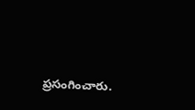ప్రసంగించారు.